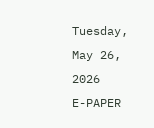Tuesday, May 26, 2026
E-PAPER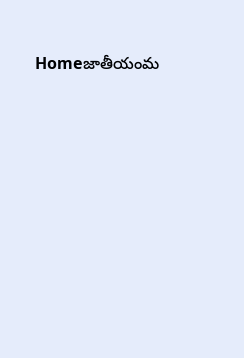Homeజాతీయంమ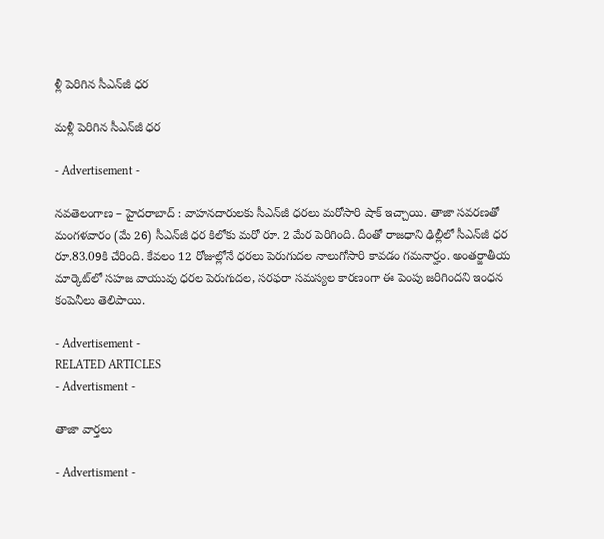ళ్లీ పెరిగిన సీఎన్‌జీ ధర

మళ్లీ పెరిగిన సీఎన్‌జీ ధర

- Advertisement -

నవతెలంగాణ – హైదరాబాద్ : వాహనదారులకు సీఎన్‌జీ ధరలు మరోసారి షాక్ ఇచ్చాయి. తాజా సవరణతో మంగళవారం (మే 26) సీఎన్‌జీ ధర కిలోకు మరో రూ. 2 మేర పెరిగింది. దీంతో రాజధాని ఢిల్లీలో సీఎన్‌జీ ధర రూ.83.09కి చేరింది. కేవలం 12 రోజుల్లోనే ధరలు పెరుగుదల నాలుగోసారి కావడం గమనార్హం. అంతర్జాతీయ మార్కెట్‌లో సహజ వాయువు ధరల పెరుగుదల, సరఫరా సమస్యల కారణంగా ఈ పెంపు జరిగిందని ఇంధన కంపెనీలు తెలిపాయి.

- Advertisement -
RELATED ARTICLES
- Advertisment -

తాజా వార్తలు

- Advertisment -